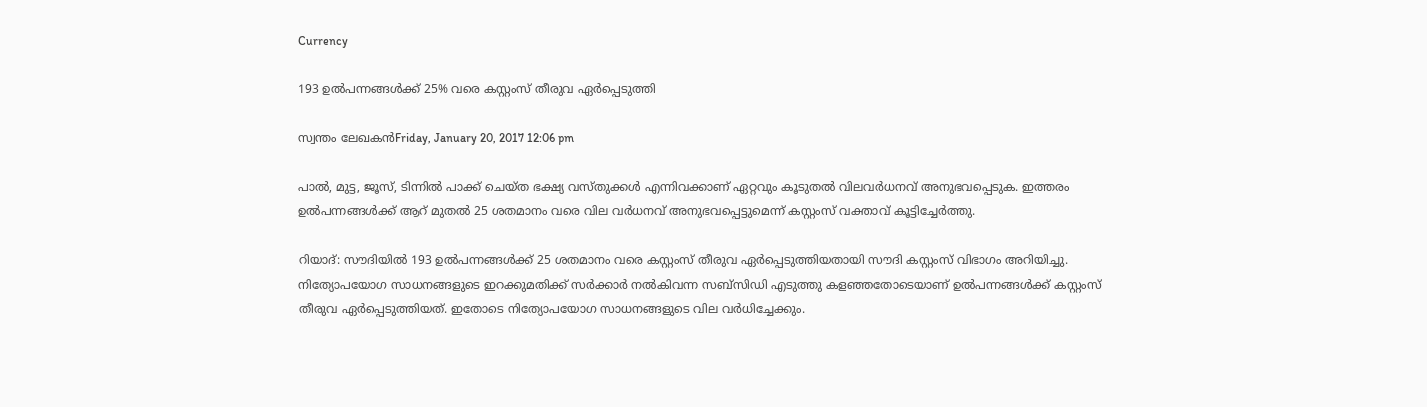Currency

193 ഉല്‍പന്നങ്ങള്‍ക്ക് 25% വരെ കസ്റ്റംസ് തീരുവ ഏര്‍പ്പെടുത്തി

സ്വന്തം ലേഖകന്‍Friday, January 20, 2017 12:06 pm

പാല്‍, മുട്ട, ജൂസ്, ടിന്നില്‍ പാക്ക് ചെയ്ത ഭക്ഷ്യ വസ്തുക്കള്‍ എന്നിവക്കാണ് ഏറ്റവും കൂടുതല്‍ വിലവര്‍ധനവ് അനുഭവപ്പെടുക. ഇത്തരം ഉല്‍പന്നങ്ങള്‍ക്ക് ആറ് മുതല്‍ 25 ശതമാനം വരെ വില വര്‍ധനവ് അനുഭവപ്പെട്ടുമെന്ന് കസ്റ്റംസ് വക്താവ് കൂട്ടിച്ചേര്‍ത്തു.

റിയാദ്: സൗദിയില്‍ 193 ഉല്‍പന്നങ്ങള്‍ക്ക് 25 ശതമാനം വരെ കസ്റ്റംസ് തീരുവ ഏര്‍പ്പെടുത്തിയതായി സൗദി കസ്റ്റംസ് വിഭാഗം അറിയിച്ചു. നിത്യോപയോഗ സാധനങ്ങളുടെ ഇറക്കുമതിക്ക് സര്‍ക്കാര്‍ നല്‍കിവന്ന സബ്‌സിഡി എടുത്തു കളഞ്ഞതോടെയാണ് ഉല്‍പന്നങ്ങള്‍ക്ക് കസ്റ്റംസ് തീരുവ ഏര്‍പ്പെടുത്തിയത്. ഇതോടെ നിത്യോപയോഗ സാധനങ്ങളുടെ വില വര്‍ധിച്ചേക്കും.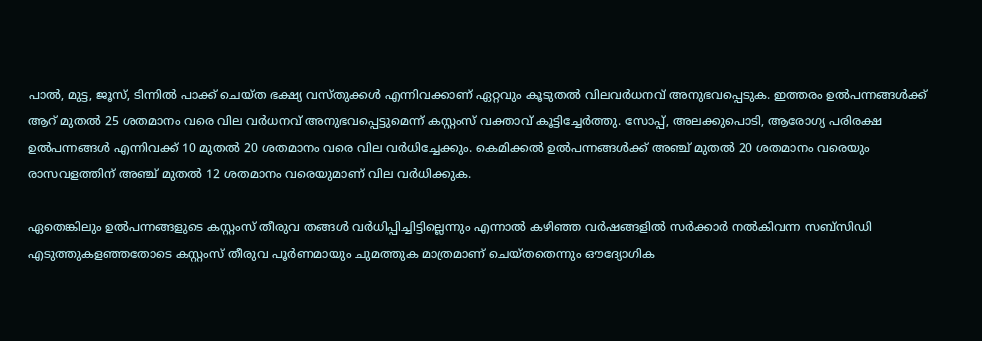പാല്‍, മുട്ട, ജൂസ്, ടിന്നില്‍ പാക്ക് ചെയ്ത ഭക്ഷ്യ വസ്തുക്കള്‍ എന്നിവക്കാണ് ഏറ്റവും കൂടുതല്‍ വിലവര്‍ധനവ് അനുഭവപ്പെടുക. ഇത്തരം ഉല്‍പന്നങ്ങള്‍ക്ക് ആറ് മുതല്‍ 25 ശതമാനം വരെ വില വര്‍ധനവ് അനുഭവപ്പെട്ടുമെന്ന് കസ്റ്റംസ് വക്താവ് കൂട്ടിച്ചേര്‍ത്തു. സോപ്പ്, അലക്കുപൊടി, ആരോഗ്യ പരിരക്ഷ ഉല്‍പന്നങ്ങള്‍ എന്നിവക്ക് 10 മുതല്‍ 20 ശതമാനം വരെ വില വര്‍ധിച്ചേക്കും. കെമിക്കല്‍ ഉല്‍പന്നങ്ങള്‍ക്ക് അഞ്ച് മുതല്‍ 20 ശതമാനം വരെയും രാസവളത്തിന് അഞ്ച് മുതല്‍ 12 ശതമാനം വരെയുമാണ് വില വര്‍ധിക്കുക.

ഏതെങ്കിലും ഉല്‍പന്നങ്ങളുടെ കസ്റ്റംസ് തീരുവ തങ്ങള്‍ വര്‍ധിപ്പിച്ചിട്ടില്ലെന്നും എന്നാല്‍ കഴിഞ്ഞ വര്‍ഷങ്ങളില്‍ സര്‍ക്കാര്‍ നല്‍കിവന്ന സബ്‌സിഡി എടുത്തുകളഞ്ഞതോടെ കസ്റ്റംസ് തീരുവ പൂര്‍ണമായും ചുമത്തുക മാത്രമാണ് ചെയ്തതെന്നും ഔദ്യോഗിക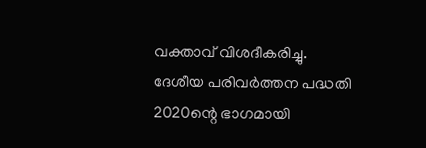വക്താവ് വിശദീകരിച്ചു. ദേശീയ പരിവര്‍ത്തന പദ്ധതി 2020ന്റെ ഭാഗമായി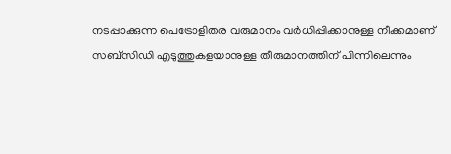നടപ്പാക്കുന്ന പെട്രോളിതര വരുമാനം വര്‍ധിപ്പിക്കാനുള്ള നീക്കമാണ് സബ്‌സിഡി എടുത്തുകളയാനുള്ള തീരുമാനത്തിന് പിന്നിലെന്നും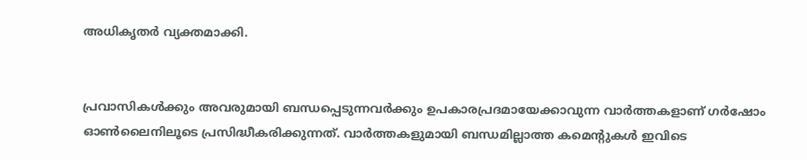അധികൃതര്‍ വ്യക്തമാക്കി.


പ്രവാസികൾക്കും അവരുമായി ബന്ധപ്പെടുന്നവർക്കും ഉപകാരപ്രദമായേക്കാവുന്ന വാർത്തകളാണ് ഗർഷോം ഓൺലൈനിലൂടെ പ്രസിദ്ധീകരിക്കുന്നത്. വാർത്തകളുമായി ബന്ധമില്ലാത്ത കമെന്റുകൾ ഇവിടെ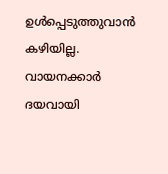ഉൾപ്പെടുത്തുവാൻ കഴിയില്ല. വായനക്കാർ ദയവായി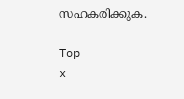സഹകരിക്കുക.

Top
x